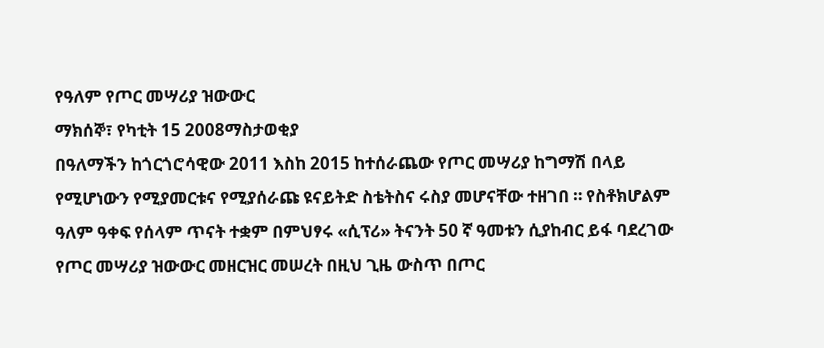የዓለም የጦር መሣሪያ ዝውውር
ማክሰኞ፣ የካቲት 15 2008ማስታወቂያ
በዓለማችን ከጎርጎሮሳዊው 2011 እስከ 2015 ከተሰራጨው የጦር መሣሪያ ከግማሽ በላይ የሚሆነውን የሚያመርቱና የሚያሰራጩ ዩናይትድ ስቴትስና ሩስያ መሆናቸው ተዘገበ ። የስቶክሆልም ዓለም ዓቀፍ የሰላም ጥናት ተቋም በምህፃሩ «ሲፕሪ» ትናንት 50 ኛ ዓመቱን ሲያከብር ይፋ ባደረገው የጦር መሣሪያ ዝውውር መዘርዝር መሠረት በዚህ ጊዜ ውስጥ በጦር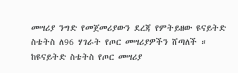መሣሪያ ንግድ የመጀመሪያውን ደረጃ የምትይዘው ዩናይትድ ስቴትስ ለ96 ሃገራት የጦር መሣሪያዎችን ሸጣለች ። ከዩናይትድ ስቴትስ የጦር መሣሪያ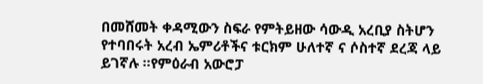በመሸመት ቀዳሚውን ስፍራ የምትይዘው ሳውዲ አረቢያ ስትሆን የተባበሩት አረብ ኤምሪቶችና ቱርክም ሁለተኛ ና ሶስተኛ ደረጃ ላይ ይገኛሉ ።የምዕራብ አውሮፓ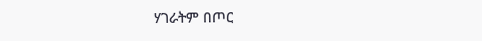ሃገራትም በጦር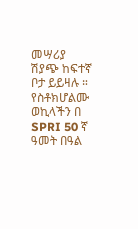መሣሪያ ሽያጭ ከፍተኛ ቦታ ይይዛሉ ። የስቶክሆልሙ ወኪላችን በ SPRI 50 ኛ ዓመት በዓል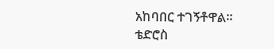አከባበር ተገኝቶዋል።
ቴድሮስ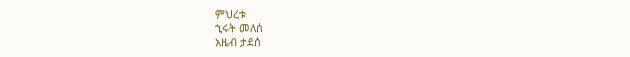ምህረቱ
ኂሩት መለሰ
አዜብ ታደሰ